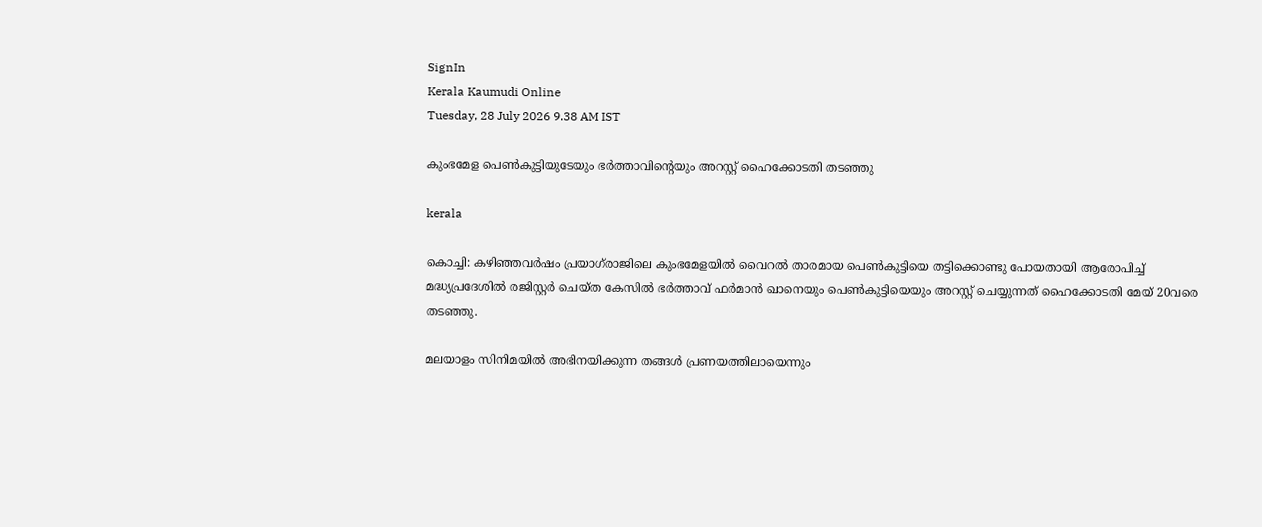SignIn
Kerala Kaumudi Online
Tuesday, 28 July 2026 9.38 AM IST

കുംഭമേള പെൺകുട്ടിയുടേയും ഭർത്താവിന്റെയും അറസ്റ്റ് ഹൈക്കോടതി തടഞ്ഞു

kerala

കൊച്ചി: കഴിഞ്ഞവർഷം പ്രയാഗ്‌രാജിലെ കുംഭമേളയിൽ വൈറൽ താരമായ പെൺകുട്ടിയെ തട്ടിക്കൊണ്ടു പോയതായി ആരോപിച്ച് മദ്ധ്യപ്രദേശിൽ രജിസ്റ്റർ ചെയ്ത കേസിൽ ഭർത്താവ് ഫർമാൻ ഖാനെയും പെൺകുട്ടിയെയും അറസ്റ്റ് ചെയ്യുന്നത് ഹൈക്കോടതി മേയ് 20വരെ ത‍ടഞ്ഞു.

മലയാളം സിനിമയിൽ അഭിനയിക്കുന്ന തങ്ങൾ പ്രണയത്തിലായെന്നും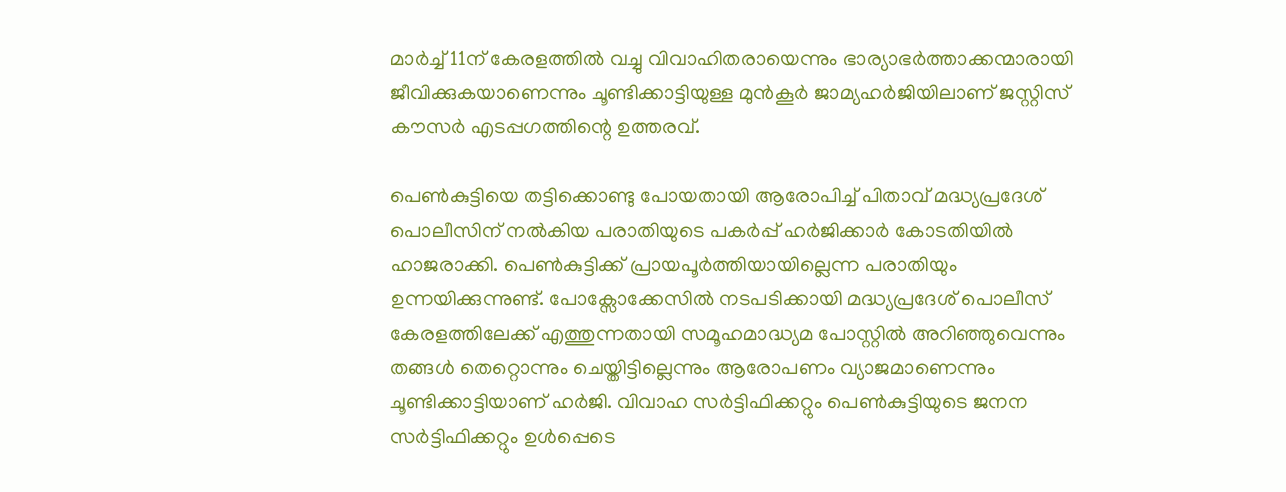മാർച്ച് 11ന് കേരളത്തിൽ വച്ചു വിവാഹിതരായെന്നും ഭാര്യാഭർത്താക്കന്മാരായി ജീവിക്കുകയാണെന്നും ചൂണ്ടിക്കാട്ടിയുള്ള മുൻകൂർ ജാമ്യഹർജിയിലാണ് ജസ്റ്റിസ് കൗസർ എടപ്പഗത്തിന്റെ ഉത്തരവ്.

പെൺകുട്ടിയെ തട്ടിക്കൊണ്ടു പോയതായി ആരോപിച്ച് പിതാവ് മദ്ധ്യപ്രദേശ് പൊലീസിന് നൽകിയ പരാതിയുടെ പകർപ്പ് ഹർജിക്കാർ കോടതിയിൽ ഹാജരാക്കി. പെൺകുട്ടിക്ക് പ്രായപൂർത്തിയായില്ലെന്ന പരാതിയും ഉന്നയിക്കുന്നുണ്ട്. പോക്സോക്കേസിൽ നടപടിക്കായി മദ്ധ്യപ്രദേശ് പൊലീസ് കേരളത്തിലേക്ക് എത്തുന്നതായി സമൂഹമാദ്ധ്യമ പോസ്റ്റിൽ അറിഞ്ഞുവെന്നും തങ്ങൾ തെറ്റൊന്നും ചെയ്തിട്ടില്ലെന്നും ആരോപണം വ്യാജമാണെന്നും ചൂണ്ടിക്കാട്ടിയാണ് ഹർജി. വിവാഹ സർട്ടിഫിക്കറ്റും പെൺകുട്ടിയുടെ ജനന സർട്ടിഫിക്കറ്റും ഉൾപ്പെടെ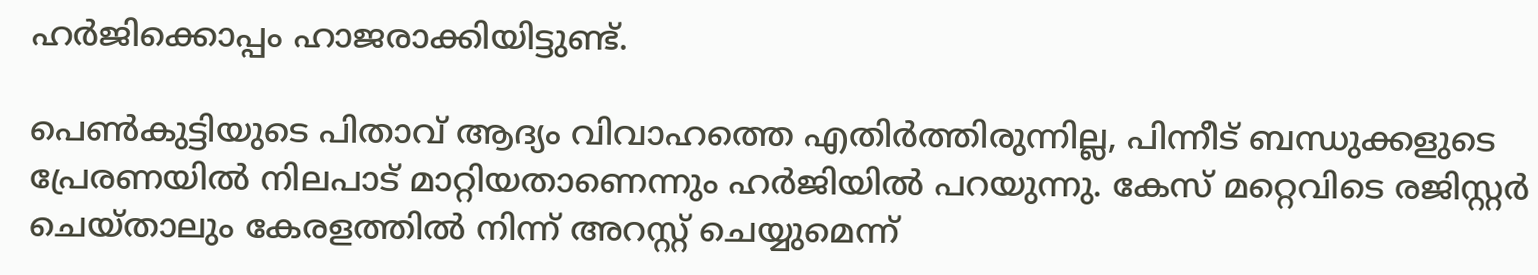ഹർജിക്കൊപ്പം ഹാജരാക്കിയിട്ടുണ്ട്.

പെൺകുട്ടിയുടെ പിതാവ് ആദ്യം വിവാഹത്തെ എതിർത്തിരുന്നില്ല, പിന്നീട് ബന്ധുക്കളുടെ പ്രേരണയിൽ നിലപാട് മാറ്റിയതാണെന്നും ഹർജിയിൽ പറയുന്നു. കേസ് മറ്റെവിടെ രജിസ്റ്റർ ചെയ്താലും കേരളത്തിൽ നിന്ന് അറസ്റ്റ് ചെയ്യുമെന്ന്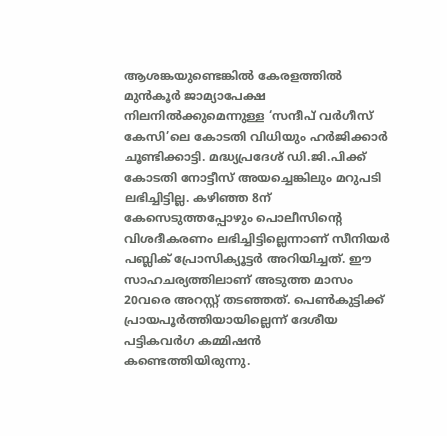ആശങ്കയുണ്ടെങ്കിൽ കേരളത്തിൽ മുൻകൂർ ജാമ്യാപേക്ഷ നിലനിൽക്കുമെന്നുള്ള ‘സന്ദീപ് വർഗീസ് കേസി’ലെ കോടതി വിധിയും ഹർജിക്കാർ ചൂണ്ടിക്കാട്ടി. മദ്ധ്യപ്രദേശ് ഡി.ജി.പിക്ക് കോടതി നോട്ടീസ് അയച്ചെങ്കിലും മറുപടി ലഭിച്ചിട്ടില്ല. കഴിഞ്ഞ 8ന് കേസെടുത്തപ്പോഴും പൊലീസിന്റെ വിശദീകരണം ലഭിച്ചിട്ടില്ലെന്നാണ് സീനിയർ പബ്ലിക് പ്രോസിക്യൂട്ടർ അറിയിച്ചത്. ഈ സാഹചര്യത്തിലാണ് അടുത്ത മാസം 20വരെ അറസ്റ്റ് തടഞ്ഞത്. പെൺകുട്ടിക്ക് പ്രായപൂർത്തിയായില്ലെന്ന് ദേശീയ പട്ടികവർഗ കമ്മിഷൻ കണ്ടെത്തിയിരുന്നു.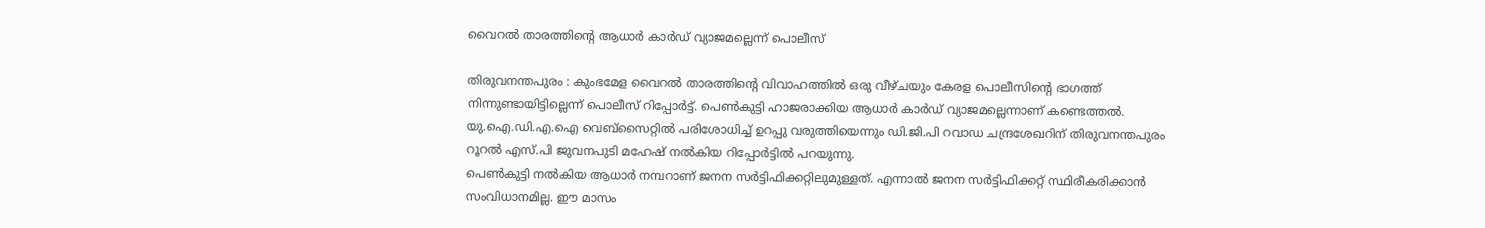വൈറൽ താരത്തിന്റെ ആധാർ കാർഡ് വ്യാജമല്ലെന്ന് പൊലീസ്

തിരുവനന്തപുരം : കുംഭമേള വൈറൽ താരത്തിന്റെ വിവാഹത്തിൽ ഒരു വീഴ്ചയും കേരള പൊലീസിന്റെ ഭാഗത്ത് നിന്നുണ്ടായിട്ടില്ലെന്ന് പൊലീസ് റിപ്പോർട്ട്. പെൺകുട്ടി ഹാജരാക്കിയ ആധാർ കാർഡ് വ്യാജമല്ലെന്നാണ് കണ്ടെത്തൽ. യു.ഐ.ഡി.എ.ഐ വെബ്സൈറ്റിൽ പരിശോധിച്ച് ഉറപ്പു വരുത്തിയെന്നും ഡി.ജി.പി റവാഡ ചന്ദ്രശേഖറിന് തിരുവനന്തപുരം റൂറൽ എസ്.പി ജുവനപുടി മഹേഷ് നൽകിയ റിപ്പോർട്ടിൽ പറയുന്നു.
പെൺകുട്ടി നൽകിയ ആധാർ നമ്പറാണ് ജനന സർട്ടിഫിക്കറ്റിലുമുള്ളത്. എന്നാൽ ജനന സർട്ടിഫിക്കറ്റ് സ്ഥിരീകരിക്കാൻ സംവിധാനമില്ല. ഈ മാസം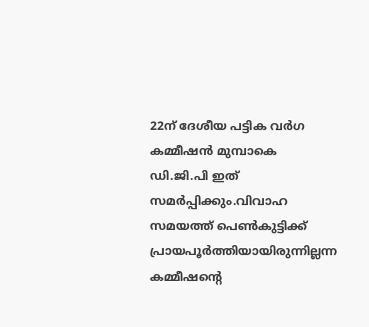22ന് ദേശീയ പട്ടിക വർഗ
കമ്മീഷൻ മുമ്പാകെ ഡി.ജി.പി ഇത് സമർപ്പിക്കും.വിവാഹ സമയത്ത് പെൺകുട്ടിക്ക് പ്രായപൂർത്തിയായിരുന്നില്ലന്ന കമ്മീഷന്റെ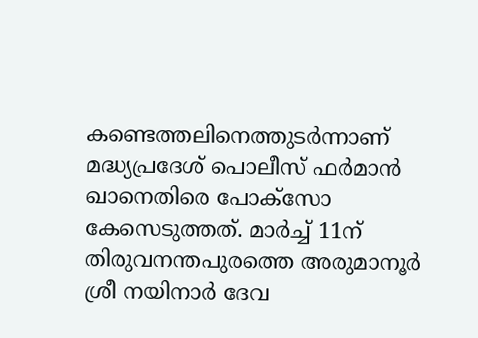കണ്ടെത്തലിനെത്തുടർന്നാണ് മദ്ധ്യപ്രദേശ് പൊലീസ് ഫർമാൻ ഖാനെതിരെ പോക്‌സോ കേസെടുത്തത്. മാർച്ച് 11ന് തിരുവനന്തപുരത്തെ അരുമാനൂർ ശ്രീ നയിനാർ ദേവ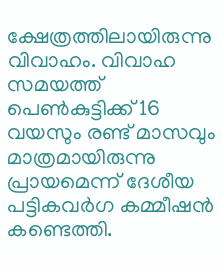ക്ഷേത്രത്തിലായിരുന്നു വിവാഹം. വിവാഹ സമയത്ത് പെൺകുട്ടിക്ക് 16 വയസും രണ്ട് മാസവും മാത്രമായിരുന്നു പ്രായമെന്ന് ദേശീയ പട്ടികവർഗ കമ്മീഷൻ കണ്ടെത്തി.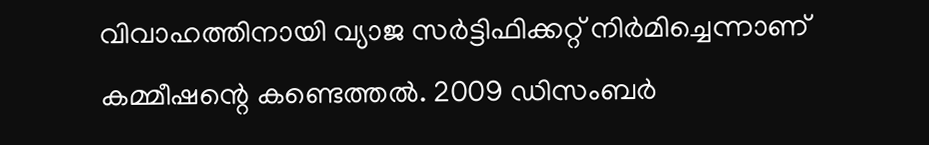വിവാഹത്തിനായി വ്യാജ സർട്ടിഫിക്കറ്റ് നിർമിച്ചെന്നാണ് കമ്മീഷന്റെ കണ്ടെത്തൽ. 2009 ഡിസംബർ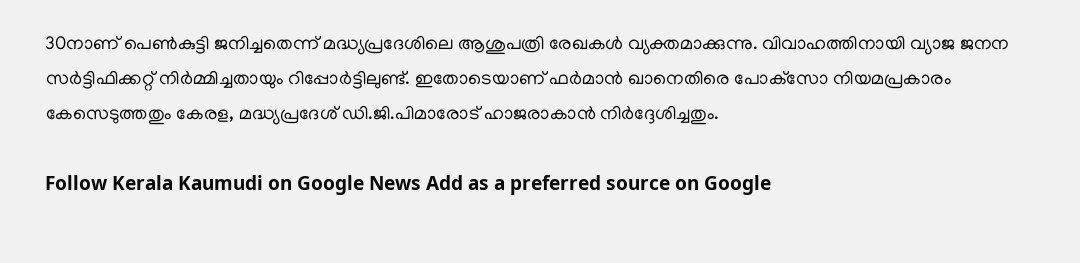30നാണ് പെൺകുട്ടി ജനിച്ചതെന്ന് മദ്ധ്യപ്രദേശിലെ ആശുപത്രി രേഖകൾ വ്യക്തമാക്കുന്നു. വിവാഹത്തിനായി വ്യാജ ജനന സർട്ടിഫിക്കറ്റ് നിർമ്മിച്ചതായും റിപ്പോർട്ടിലുണ്ട്. ഇതോടെയാണ് ഫർമാൻ ഖാനെതിരെ പോക്‌സോ നിയമപ്രകാരം കേസെടുത്തതും കേരള, മദ്ധ്യപ്രദേശ് ഡി.ജി.പിമാരോട് ഹാജരാകാൻ നിർദ്ദേശിച്ചതും.

Follow Kerala Kaumudi on Google News Add as a preferred source on Google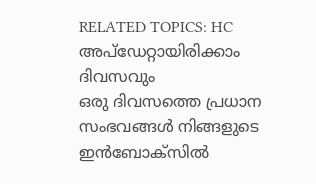RELATED TOPICS: HC
അപ്ഡേറ്റായിരിക്കാം ദിവസവും
ഒരു ദിവസത്തെ പ്രധാന സംഭവങ്ങൾ നിങ്ങളുടെ ഇൻബോക്സിൽ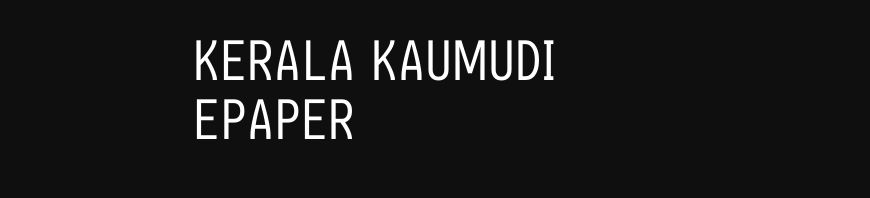KERALA KAUMUDI EPAPER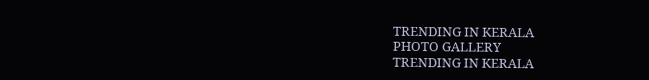TRENDING IN KERALA
PHOTO GALLERY
TRENDING IN KERALA